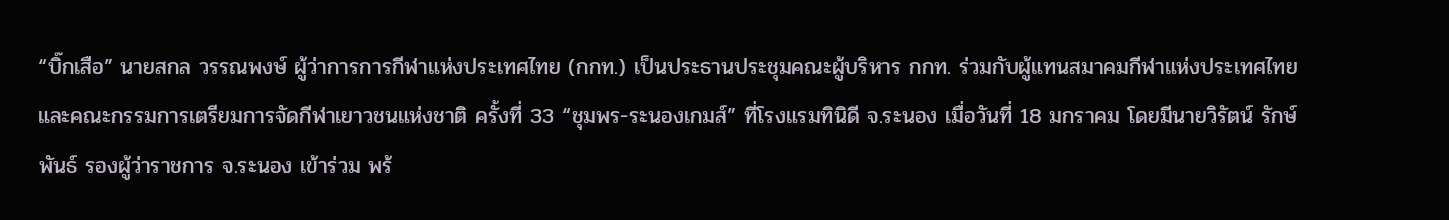“บิ๊กเสือ” นายสกล วรรณพงษ์ ผู้ว่าการการกีฬาแห่งประเทศไทย (กกท.) เป็นประธานประชุมคณะผู้บริหาร กกท. ร่วมกับผู้แทนสมาคมกีฬาแห่งประเทศไทย และคณะกรรมการเตรียมการจัดกีฬาเยาวชนแห่งชาติ ครั้งที่ 33 “ชุมพร-ระนองเกมส์” ที่โรงแรมทินิดี จ.ระนอง เมื่อวันที่ 18 มกราคม โดยมีนายวิรัตน์ รักษ์พันธ์ รองผู้ว่าราชการ จ.ระนอง เข้าร่วม พร้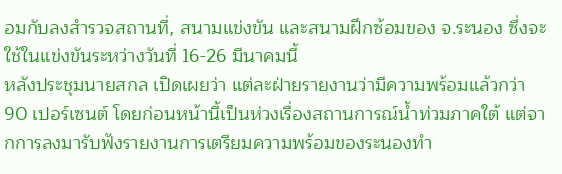อมกับลงสำรวจสถานที่, สนามแข่งขัน และสนามฝึกซ้อมของ จ.ระนอง ซึ่งจะใช้ในแข่งขันระหว่างวันที่ 16-26 มีนาคมนี้
หลังประชุมนายสกล เปิดเผยว่า แต่ละฝ่ายรายงานว่ามีความพร้อมแล้วกว่า 90 เปอร์เซนต์ โดยก่อนหน้านี้เป็นห่วงเรื่องสถานการณ์น้ำท่วมภาคใต้ แต่จากการลงมารับฟังรายงานการเตรียมความพร้อมของระนองทำ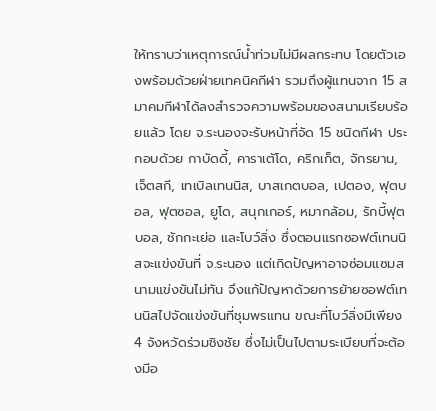ให้ทราบว่าเหตุการณ์น้ำท่วมไม่มีผลกระทบ โดยตัวเองพร้อมด้วยฝ่ายเทคนิคกีฬา รวมถึงผู้แทนจาก 15 สมาคมกีฬาได้ลงสำรวจความพร้อมของสนามเรียบร้อยแล้ว โดย จ.ระนองจะรับหน้าที่จัด 15 ชนิดกีฬา ประกอบด้วย กาบัดดี้, คาราเต้โด, คริกเก็ต, จักรยาน, เจ็ตสกี, เทเบิลเทนนิส, บาสเกตบอล, เปตอง, ฟุตบอล, ฟุตซอล, ยูโด, สนุกเกอร์, หมากล้อม, รักบี้ฟุตบอล, ชักกะเย่อ และโบว์ลิ่ง ซึ่งตอนแรกซอฟต์เทนนิสจะแข่งขันที่ จ.ระนอง แต่เกิดปัญหาอาจซ่อมแซมสนามแข่งขันไม่ทัน จึงแก้ปัญหาด้วยการย้ายซอฟต์เทนนิสไปจัดแข่งขันที่ชุมพรแทน ขณะที่โบว์ลิ่งมีเพียง 4 จังหวัดร่วมชิงชัย ซึ่งไม่เป็นไปตามระเบียบที่จะต้องมีอ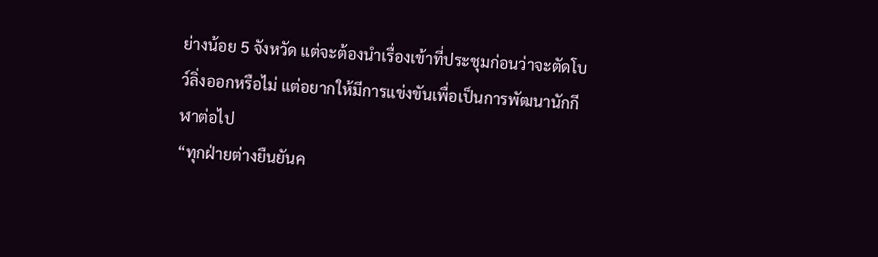ย่างน้อย 5 จังหวัด แต่จะต้องนำเรื่องเข้าที่ประชุมก่อนว่าจะตัดโบว์ลิ่งออกหรือไม่ แต่อยากให้มีการแข่งขันเพื่อเป็นการพัฒนานักกีฬาต่อไป
“ทุกฝ่ายต่างยืนยันค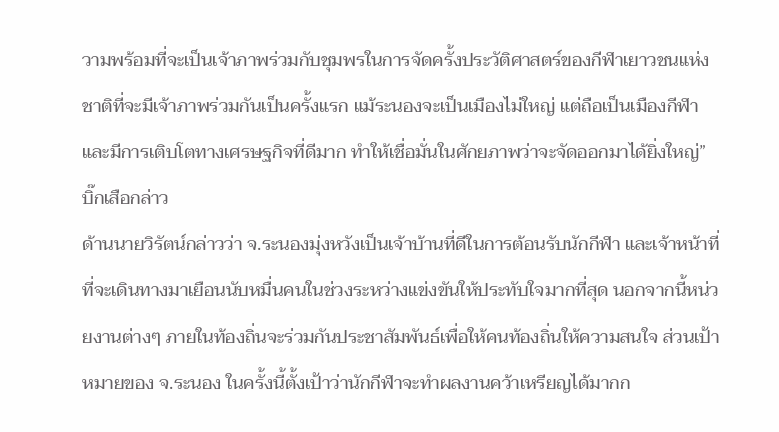วามพร้อมที่จะเป็นเจ้าภาพร่วมกับชุมพรในการจัดครั้งประวัติศาสตร์ของกีฬาเยาวชนแห่งชาติที่จะมีเจ้าภาพร่วมกันเป็นครั้งแรก แม้ระนองจะเป็นเมืองไม่ใหญ่ แต่ถือเป็นเมืองกีฬา และมีการเติบโตทางเศรษฐกิจที่ดีมาก ทำให้เชื่อมั่นในศักยภาพว่าจะจัดออกมาได้ยิ่งใหญ่” บิ๊กเสือกล่าว
ด้านนายวิรัตน์กล่าวว่า จ.ระนองมุ่งหวังเป็นเจ้าบ้านที่ดีในการต้อนรับนักกีฬา และเจ้าหน้าที่ที่จะเดินทางมาเยือนนับหมื่นคนในช่วงระหว่างแข่งขันให้ประทับใจมากที่สุด นอกจากนี้หน่วยงานต่างๆ ภายในท้องถิ่นจะร่วมกันประชาสัมพันธ์เพื่อให้คนท้องถิ่นให้ความสนใจ ส่วนเป้าหมายของ จ.ระนอง ในครั้งนี้ตั้งเป้าว่านักกีฬาจะทำผลงานคว้าเหรียญได้มากก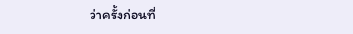ว่าครั้งก่อนที่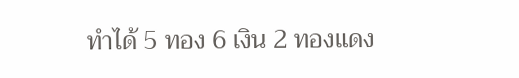ทำได้ 5 ทอง 6 เงิน 2 ทองแดง